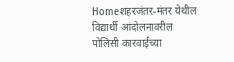Homeशहरजंतर-मंतर येथील विद्यार्थी आंदोलनावरील पोलिसी कारवाईच्या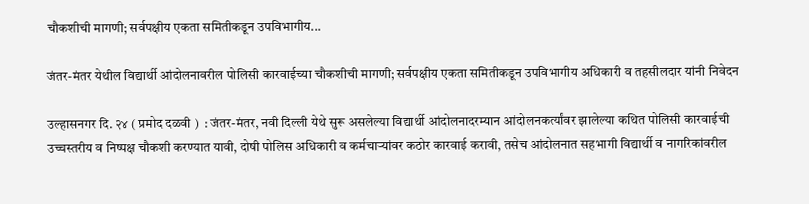चौकशीची मागणी; सर्वपक्षीय एकता समितीकडून उपविभागीय...

जंतर-मंतर येथील विद्यार्थी आंदोलनावरील पोलिसी कारवाईच्या चौकशीची मागणी; सर्वपक्षीय एकता समितीकडून उपविभागीय अधिकारी व तहसीलदार यांनी निवेदन

उल्हासनगर दि. २४ ( प्रमोद दळवी )  : जंतर-मंतर, नवी दिल्ली येथे सुरू असलेल्या विद्यार्थी आंदोलनादरम्यान आंदोलनकर्त्यांवर झालेल्या कथित पोलिसी कारवाईची उच्चस्तरीय व निष्पक्ष चौकशी करण्यात यावी, दोषी पोलिस अधिकारी व कर्मचाऱ्यांवर कठोर कारवाई करावी, तसेच आंदोलनात सहभागी विद्यार्थी व नागरिकांवरील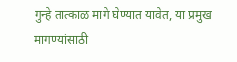गुन्हे तात्काळ मागे घेण्यात यावेत, या प्रमुख मागण्यांसाठी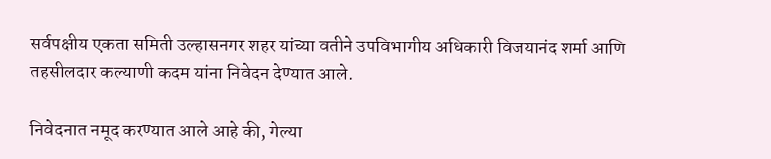सर्वपक्षीय एकता समिती उल्हासनगर शहर यांच्या वतीने उपविभागीय अधिकारी विजयानंद शर्मा आणि तहसीलदार कल्याणी कदम यांना निवेदन देण्यात आले.

निवेदनात नमूद करण्यात आले आहे की, गेल्या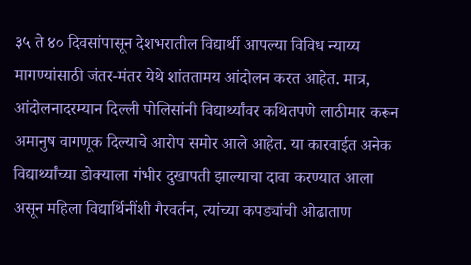३५ ते ४० दिवसांपासून देशभरातील विद्यार्थी आपल्या विविध न्याय्य मागण्यांसाठी जंतर-मंतर येथे शांततामय आंदोलन करत आहेत. मात्र, आंदोलनादरम्यान दिल्ली पोलिसांनी विद्यार्थ्यांवर कथितपणे लाठीमार करून अमानुष वागणूक दिल्याचे आरोप समोर आले आहेत. या कारवाईत अनेक विद्यार्थ्यांच्या डोक्याला गंभीर दुखापती झाल्याचा दावा करण्यात आला असून महिला विद्यार्थिनींशी गैरवर्तन, त्यांच्या कपड्यांची ओढाताण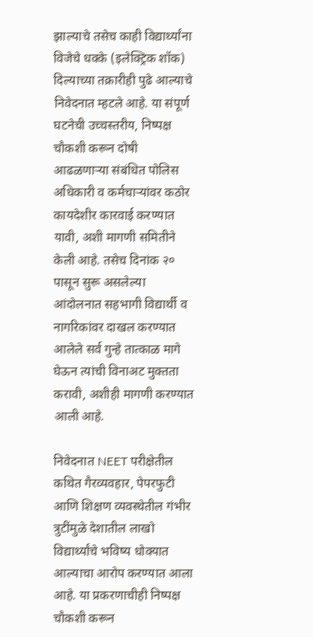झाल्याचे तसेच काही विद्यार्थ्यांना विजेचे धक्के (इलेक्ट्रिक शॉक) दिल्याच्या तक्रारीही पुढे आल्याचे निवेदनात म्हटले आहे. या संपूर्ण घटनेची उच्चस्तरीय, निष्पक्ष चौकशी करून दोषी आढळणाऱ्या संबंधित पोलिस अधिकारी व कर्मचाऱ्यांवर कठोर कायदेशीर कारवाई करण्यात यावी, अशी मागणी समितीने केली आहे. तसेच दिनांक २० पासून सुरू असलेल्या आंदोलनात सहभागी विद्यार्थी व नागरिकांवर दाखल करण्यात आलेले सर्व गुन्हे तात्काळ मागे घेऊन त्यांची विनाअट मुक्तता करावी, अशीही मागणी करण्यात आली आहे.

निवेदनात NEET परीक्षेतील कथित गैरव्यवहार, पेपरफुटी आणि शिक्षण व्यवस्थेतील गंभीर त्रुटींमुळे देशातील लाखो विद्यार्थ्यांचे भविष्य धोक्यात आल्याचा आरोप करण्यात आला आहे. या प्रकरणाचीही निष्पक्ष चौकशी करून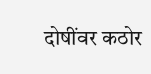दोषींवर कठोर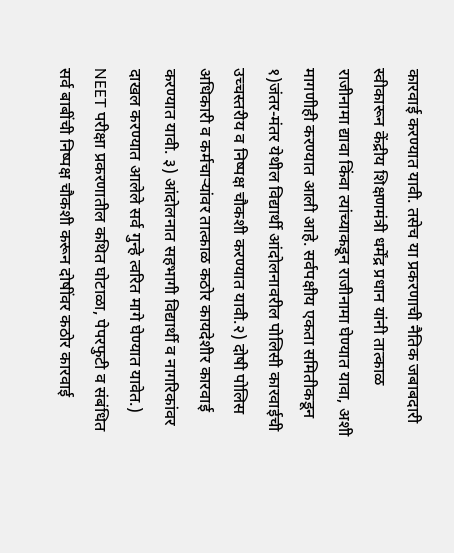कारवाई करण्यात यावी. तसेच या प्रकरणाची नैतिक जबाबदारी स्वीकारून केंद्रीय शिक्षणमंत्री धर्मेंद्र प्रधान यांनी तात्काळ राजीनामा द्यावा किंवा त्यांच्याकडून राजीनामा घेण्यात यावा, अशी मागणीही करण्यात आली आहे. सर्वपक्षीय एकता समितीकडून १)जंतर-मंतर येथील विद्यार्थी आंदोलनावरील पोलिसी कारवाईची उच्चस्तरीय व निष्पक्ष चौकशी करण्यात यावी.२) दोषी पोलिस अधिकारी व कर्मचाऱ्यांवर तात्काळ कठोर कायदेशीर कारवाई करण्यात यावी. ३) आंदोलनात सहभागी विद्यार्थी व नागरिकांवर दाखल करण्यात आलेले सर्व गुन्हे त्वरित मागे घेण्यात यावेत.) NEET परीक्षा प्रकरणातील कथित घोटाळा, पेपरफुटी व संबंधित सर्व बाबींची निष्पक्ष चौकशी करून दोषींवर कठोर कारवाई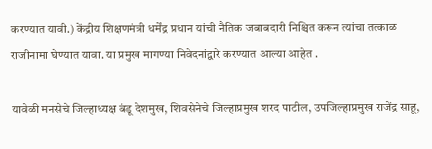करण्यात यावी.) केंद्रीय शिक्षणमंत्री धर्मेंद्र प्रधान यांची नैतिक जबाबदारी निश्चित करून त्यांचा तत्काळ राजीनामा घेण्यात यावा. या प्रमुख मागण्या निवेदनांद्वारे करण्यात आल्या आहेत .

यावेळी मनसेचे जिल्हाध्यक्ष बंडू देशमुख, शिवसेनेचे जिल्हाप्रमुख शरद पाटील, उपजिल्हाप्रमुख राजेंद्र साहू,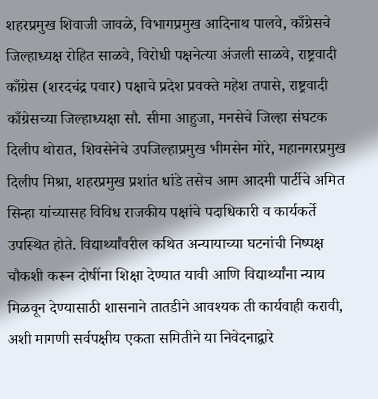शहरप्रमुख शिवाजी जावळे, विभागप्रमुख आदिनाथ पालवे, काँग्रेसचे जिल्हाध्यक्ष रोहित साळवे, विरोधी पक्षनेत्या अंजली साळवे, राष्ट्रवादी काँग्रेस (शरदचंद्र पवार) पक्षाचे प्रदेश प्रवक्ते महेश तपासे, राष्ट्रवादी काँग्रेसच्या जिल्हाध्यक्षा सौ. सीमा आहुजा, मनसेचे जिल्हा संघटक दिलीप थोरात, शिवसेनेचे उपजिल्हाप्रमुख भीमसेन मोरे, महानगरप्रमुख दिलीप मिश्रा, शहरप्रमुख प्रशांत धांडे तसेच आम आदमी पार्टीचे अमित सिन्हा यांच्यासह विविध राजकीय पक्षांचे पदाधिकारी व कार्यकर्ते उपस्थित होते. विद्यार्थ्यांवरील कथित अन्यायाच्या घटनांची निष्पक्ष चौकशी करून दोषींना शिक्षा देण्यात यावी आणि विद्यार्थ्यांना न्याय मिळवून देण्यासाठी शासनाने तातडीने आवश्यक ती कार्यवाही करावी, अशी मागणी सर्वपक्षीय एकता समितीने या निवेदनाद्वारे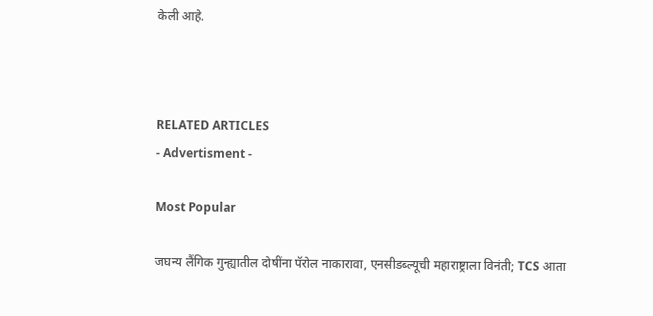केली आहे.



RELATED ARTICLES
- Advertisment -

Most Popular

जघन्य लैंगिक गुन्ह्यातील दोषींना पॅरोल नाकारावा, एनसीडब्ल्यूची महाराष्ट्राला विनंती; TCS आता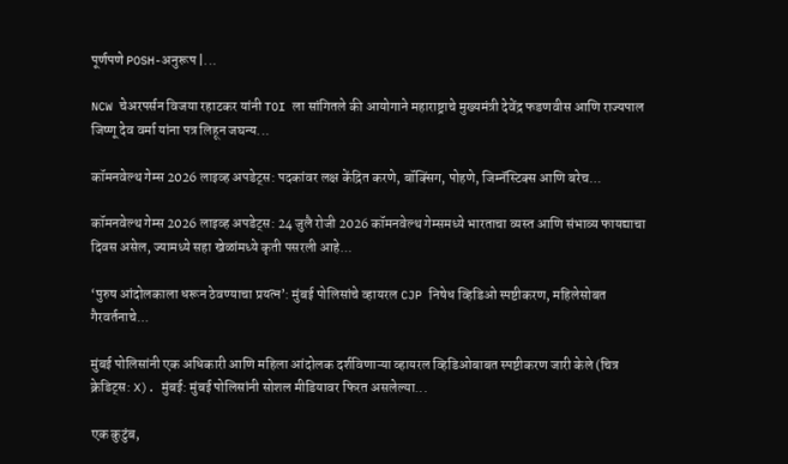पूर्णपणे POSH-अनुरूप |...

NCW चेअरपर्सन विजया रहाटकर यांनी TOI ला सांगितले की आयोगाने महाराष्ट्राचे मुख्यमंत्री देवेंद्र फडणवीस आणि राज्यपाल जिष्णू देव वर्मा यांना पत्र लिहून जघन्य...

कॉमनवेल्थ गेम्स 2026 लाइव्ह अपडेट्स: पदकांवर लक्ष केंद्रित करणे, बॉक्सिंग, पोहणे, जिम्नॅस्टिक्स आणि बरेच...

कॉमनवेल्थ गेम्स 2026 लाइव्ह अपडेट्स: 24 जुलै रोजी 2026 कॉमनवेल्थ गेम्समध्ये भारताचा व्यस्त आणि संभाव्य फायद्याचा दिवस असेल, ज्यामध्ये सहा खेळांमध्ये कृती पसरली आहे...

‘पुरुष आंदोलकाला धरून ठेवण्याचा प्रयत्न’: मुंबई पोलिसांचे व्हायरल CJP निषेध व्हिडिओ स्पष्टीकरण, महिलेसोबत गैरवर्तनाचे...

मुंबई पोलिसांनी एक अधिकारी आणि महिला आंदोलक दर्शविणाऱ्या व्हायरल व्हिडिओबाबत स्पष्टीकरण जारी केले (चित्र क्रेडिट्स: X). मुंबई: मुंबई पोलिसांनी सोशल मीडियावर फिरत असलेल्या...

एक कुटुंब,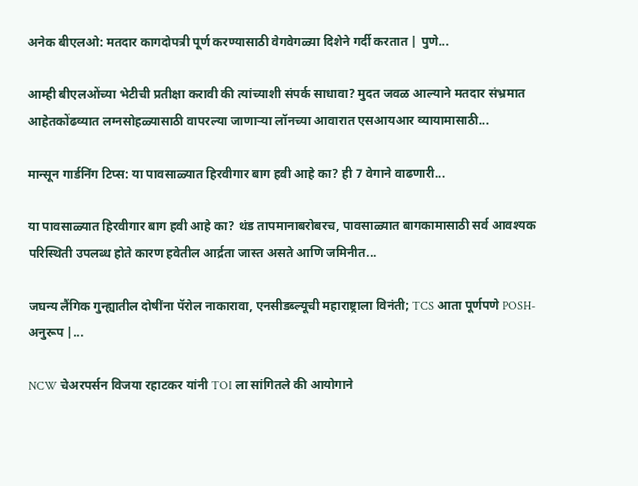अनेक बीएलओ: मतदार कागदोपत्री पूर्ण करण्यासाठी वेगवेगळ्या दिशेने गर्दी करतात | पुणे...

आम्ही बीएलओंच्या भेटीची प्रतीक्षा करावी की त्यांच्याशी संपर्क साधावा? मुदत जवळ आल्याने मतदार संभ्रमात आहेतकोंढव्यात लग्नसोहळ्यासाठी वापरल्या जाणाऱ्या लॉनच्या आवारात एसआयआर व्यायामासाठी...

मान्सून गार्डनिंग टिप्स: या पावसाळ्यात हिरवीगार बाग हवी आहे का? ही 7 वेगाने वाढणारी...

या पावसाळ्यात हिरवीगार बाग हवी आहे का? थंड तापमानाबरोबरच, पावसाळ्यात बागकामासाठी सर्व आवश्यक परिस्थिती उपलब्ध होते कारण हवेतील आर्द्रता जास्त असते आणि जमिनीत...

जघन्य लैंगिक गुन्ह्यातील दोषींना पॅरोल नाकारावा, एनसीडब्ल्यूची महाराष्ट्राला विनंती; TCS आता पूर्णपणे POSH-अनुरूप |...

NCW चेअरपर्सन विजया रहाटकर यांनी TOI ला सांगितले की आयोगाने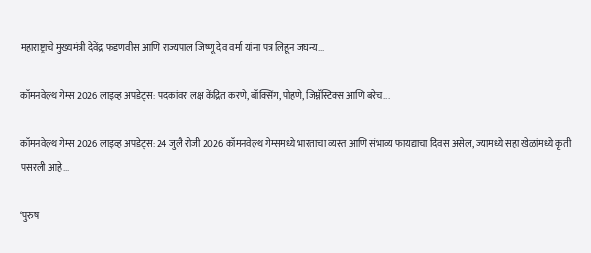महाराष्ट्राचे मुख्यमंत्री देवेंद्र फडणवीस आणि राज्यपाल जिष्णू देव वर्मा यांना पत्र लिहून जघन्य...

कॉमनवेल्थ गेम्स 2026 लाइव्ह अपडेट्स: पदकांवर लक्ष केंद्रित करणे, बॉक्सिंग, पोहणे, जिम्नॅस्टिक्स आणि बरेच...

कॉमनवेल्थ गेम्स 2026 लाइव्ह अपडेट्स: 24 जुलै रोजी 2026 कॉमनवेल्थ गेम्समध्ये भारताचा व्यस्त आणि संभाव्य फायद्याचा दिवस असेल, ज्यामध्ये सहा खेळांमध्ये कृती पसरली आहे...

‘पुरुष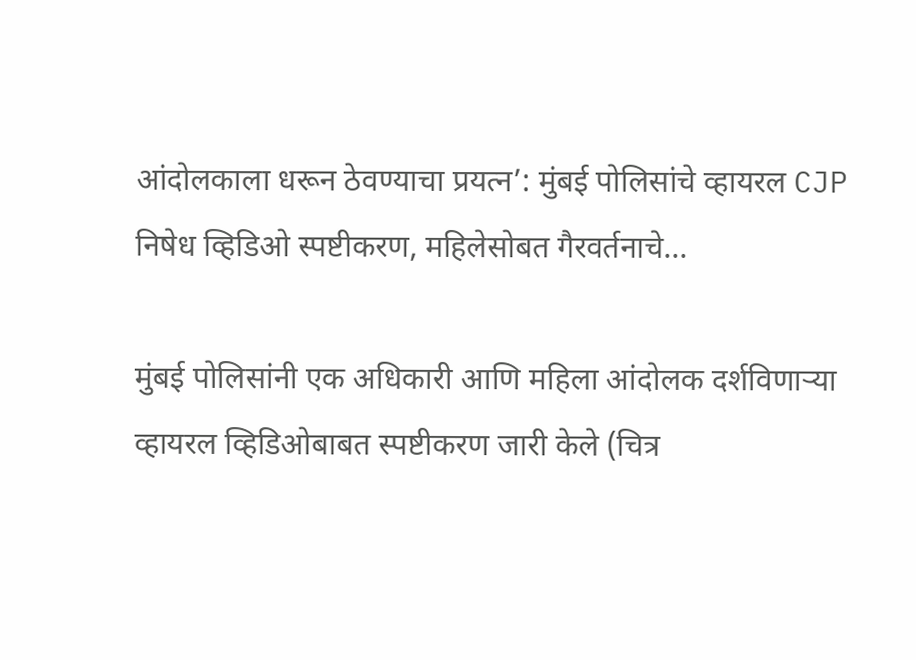आंदोलकाला धरून ठेवण्याचा प्रयत्न’: मुंबई पोलिसांचे व्हायरल CJP निषेध व्हिडिओ स्पष्टीकरण, महिलेसोबत गैरवर्तनाचे...

मुंबई पोलिसांनी एक अधिकारी आणि महिला आंदोलक दर्शविणाऱ्या व्हायरल व्हिडिओबाबत स्पष्टीकरण जारी केले (चित्र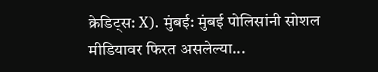क्रेडिट्स: X). मुंबई: मुंबई पोलिसांनी सोशल मीडियावर फिरत असलेल्या...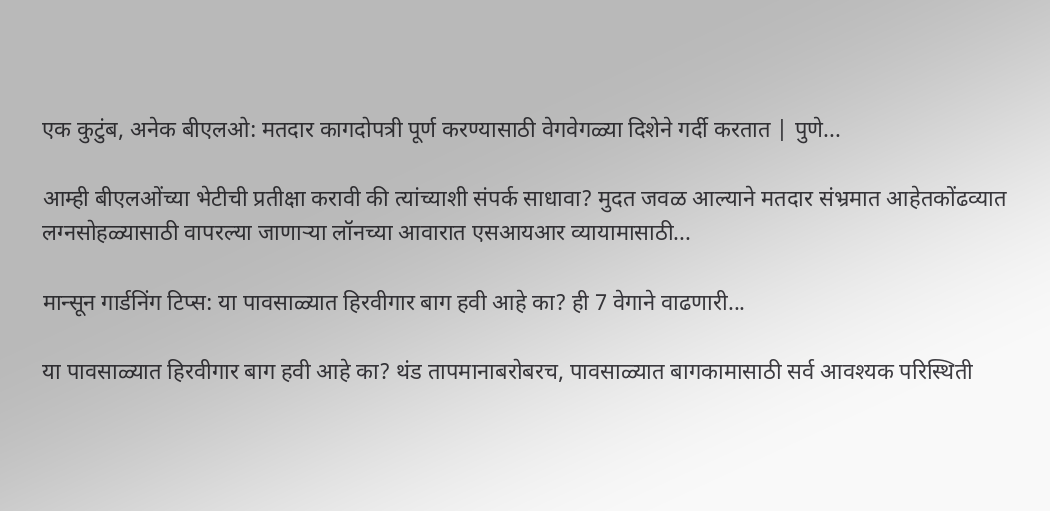एक कुटुंब, अनेक बीएलओ: मतदार कागदोपत्री पूर्ण करण्यासाठी वेगवेगळ्या दिशेने गर्दी करतात | पुणे...

आम्ही बीएलओंच्या भेटीची प्रतीक्षा करावी की त्यांच्याशी संपर्क साधावा? मुदत जवळ आल्याने मतदार संभ्रमात आहेतकोंढव्यात लग्नसोहळ्यासाठी वापरल्या जाणाऱ्या लॉनच्या आवारात एसआयआर व्यायामासाठी...

मान्सून गार्डनिंग टिप्स: या पावसाळ्यात हिरवीगार बाग हवी आहे का? ही 7 वेगाने वाढणारी...

या पावसाळ्यात हिरवीगार बाग हवी आहे का? थंड तापमानाबरोबरच, पावसाळ्यात बागकामासाठी सर्व आवश्यक परिस्थिती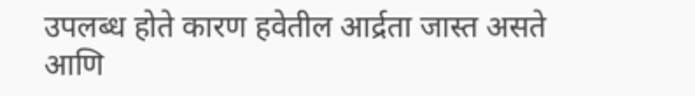उपलब्ध होते कारण हवेतील आर्द्रता जास्त असते आणि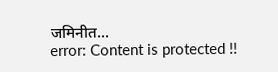जमिनीत...
error: Content is protected !!